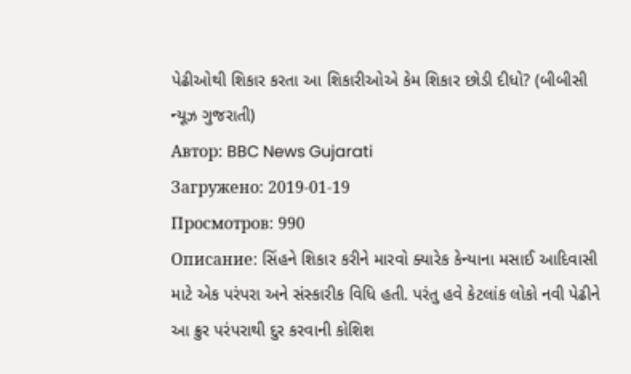પેઢીઓથી શિકાર કરતા આ શિકારીઓએ કેમ શિકાર છોડી દીધો? (બીબીસી ન્યૂઝ ગુજરાતી)
Автор: BBC News Gujarati
Загружено: 2019-01-19
Просмотров: 990
Описание: સિંહને શિકાર કરીને મારવો ક્યારેક કેન્યાના મસાઈ આદિવાસી માટે એક પરંપરા અને સંસ્કારીક વિધિ હતી. પરંતુ હવે કેટલાંક લોકો નવી પેઢીને આ ક્રુર પરંપરાથી દુર કરવાની કોશિશ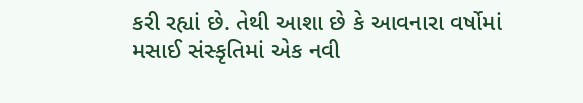કરી રહ્યાં છે. તેથી આશા છે કે આવનારા વર્ષોમાં મસાઈ સંસ્કૃતિમાં એક નવી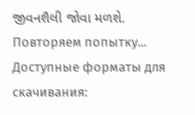જીવનશૈલી જોવા મળશે.
Повторяем попытку...
Доступные форматы для скачивания: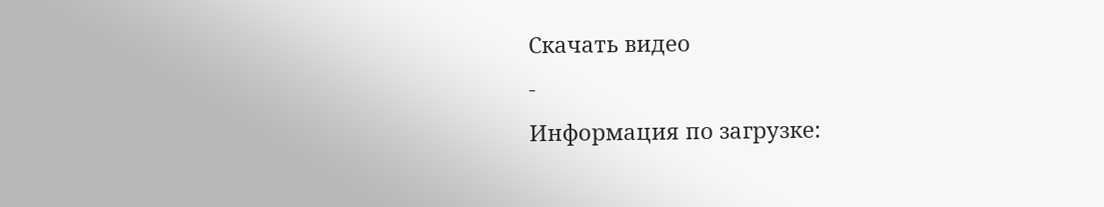Скачать видео
-
Информация по загрузке: